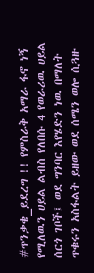#ጥንቃቄ_ይደረግ !! የምስራቅ አማራ ፋኖ ነኝ የሚለዉን ሀይል ልብስ የለበሱ 4 የወራሪዉ ሀይል ሰርጎ ገቦች፤ ወደ ግንባር እየሄድን ነዉ በማለት ጥቁሩን አስፋልት ይዘው ወደ ሰሜን ወሎ ሲጓዙ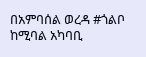በአምባሰል ወረዳ #ጎልቦ ከሚባል አካባቢ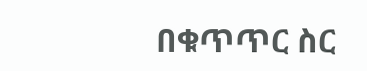በቁጥጥር ስር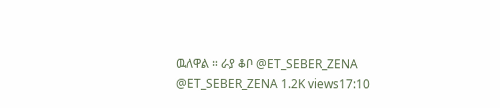ዉለዋል ። ራያ ቆቦ @ET_SEBER_ZENA @ET_SEBER_ZENA 1.2K views17:10